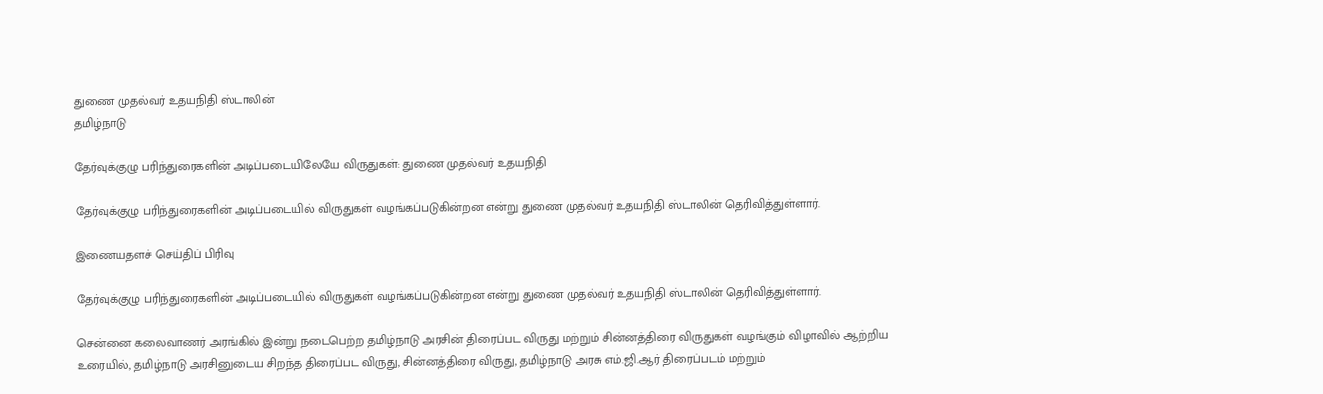துணை முதல்வர் உதயநிதி ஸ்டாலின்
தமிழ்நாடு

தேர்வுக்குழு பரிந்துரைகளின் அடிப்படையிலேயே விருதுகள்: துணை முதல்வர் உதயநிதி

தேர்வுக்குழு பரிந்துரைகளின் அடிப்படையில் விருதுகள் வழங்கப்படுகின்றன என்று துணை முதல்வர் உதயநிதி ஸ்டாலின் தெரிவித்துள்ளார்.

இணையதளச் செய்திப் பிரிவு

தேர்வுக்குழு பரிந்துரைகளின் அடிப்படையில் விருதுகள் வழங்கப்படுகின்றன என்று துணை முதல்வர் உதயநிதி ஸ்டாலின் தெரிவித்துள்ளார்.

சென்னை கலைவாணர் அரங்கில் இன்று நடைபெற்ற தமிழ்நாடு அரசின் திரைப்பட விருது மற்றும் சின்னத்திரை விருதுகள் வழங்கும் விழாவில் ஆற்றிய உரையில், தமிழ்நாடு அரசினுடைய சிறந்த திரைப்பட விருது, சின்னத்திரை விருது, தமிழ்நாடு அரசு எம்.ஜி.ஆர் திரைப்படம் மற்றும்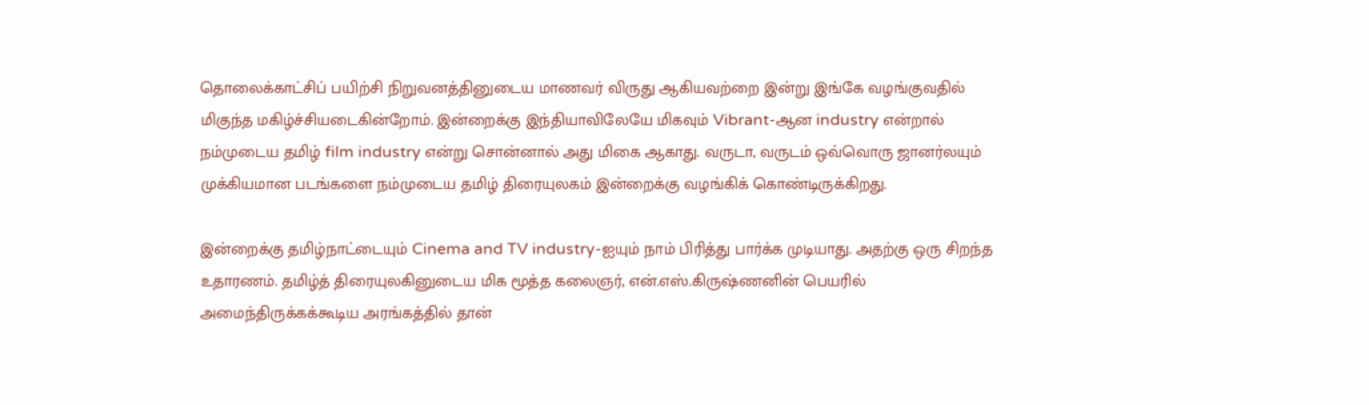தொலைக்காட்சிப் பயிற்சி நிறுவனத்தினுடைய மாணவர் விருது ஆகியவற்றை இன்று இங்கே வழங்குவதில் மிகுந்த மகிழ்ச்சியடைகின்றோம். இன்றைக்கு இந்தியாவிலேயே மிகவும் Vibrant-ஆன industry என்றால் நம்முடைய தமிழ் film industry என்று சொன்னால் அது மிகை ஆகாது. வருடா, வருடம் ஒவ்வொரு ஜானர்லயும் முக்கியமான படங்களை நம்முடைய தமிழ் திரையுலகம் இன்றைக்கு வழங்கிக் கொண்டிருக்கிறது.

இன்றைக்கு தமிழ்நாட்டையும் Cinema and TV industry-ஐயும் நாம் பிரித்து பார்க்க முடியாது. அதற்கு ஒரு சிறந்த உதாரணம். தமிழ்த் திரையுலகினுடைய மிக மூத்த கலைஞர், என்.எஸ்.கிருஷ்ணனின் பெயரில் அமைந்திருக்கக்கூடிய அரங்கத்தில் தான்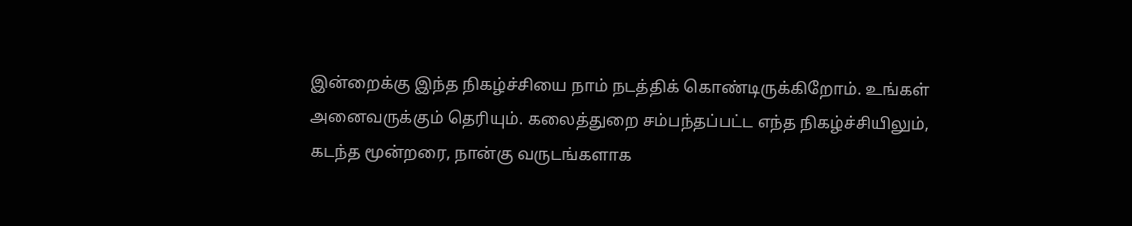இன்றைக்கு இந்த நிகழ்ச்சியை நாம் நடத்திக் கொண்டிருக்கிறோம். உங்கள் அனைவருக்கும் தெரியும். கலைத்துறை சம்பந்தப்பட்ட எந்த நிகழ்ச்சியிலும், கடந்த மூன்றரை, நான்கு வருடங்களாக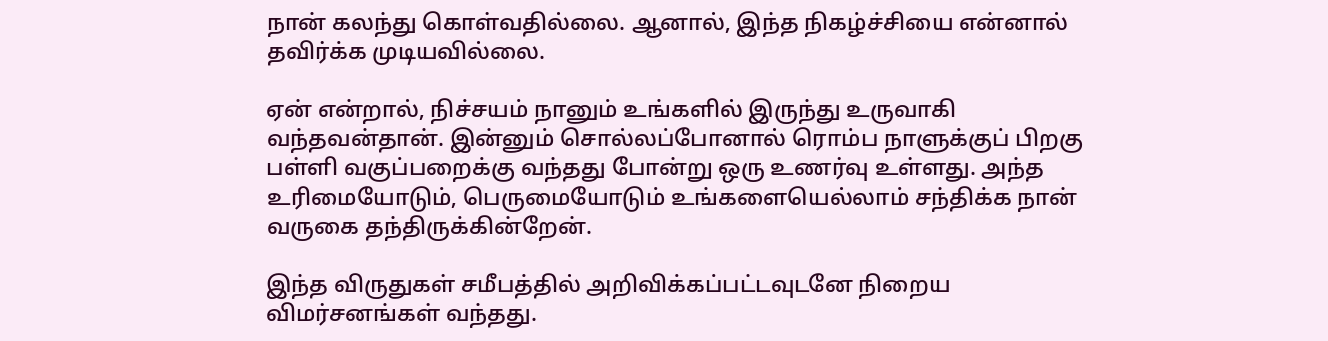நான் கலந்து கொள்வதில்லை. ஆனால், இந்த நிகழ்ச்சியை என்னால் தவிர்க்க முடியவில்லை.

ஏன் என்றால், நிச்சயம் நானும் உங்களில் இருந்து உருவாகி வந்தவன்தான். இன்னும் சொல்லப்போனால் ரொம்ப நாளுக்குப் பிறகு பள்ளி வகுப்பறைக்கு வந்தது போன்று ஒரு உணர்வு உள்ளது. அந்த உரிமையோடும், பெருமையோடும் உங்களையெல்லாம் சந்திக்க நான் வருகை தந்திருக்கின்றேன்.

இந்த விருதுகள் சமீபத்தில் அறிவிக்கப்பட்டவுடனே நிறைய விமர்சனங்கள் வந்தது.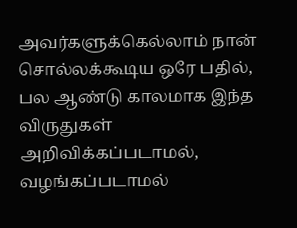அவர்களுக்கெல்லாம் நான் சொல்லக்கூடிய ஒரே பதில், பல ஆண்டு காலமாக இந்த விருதுகள் அறிவிக்கப்படாமல், வழங்கப்படாமல்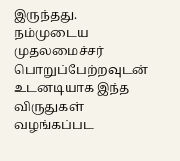இருந்தது. நம்முடைய முதலமைச்சர் பொறுப்பேற்றவுடன் உடனடியாக இந்த விருதுகள் வழங்கப்பட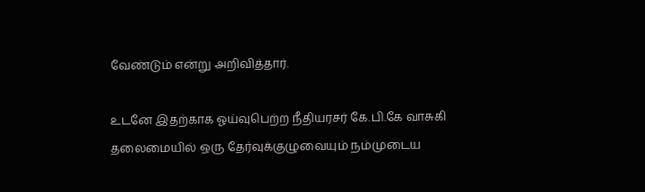வேண்டும் என்று அறிவித்தார்.

உடனே இதற்காக ஓய்வுபெற்ற நீதியரசர் கே.பி.கே வாசுகி தலைமையில் ஒரு தேர்வுக்குழுவையும் நம்முடைய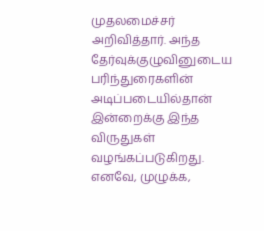முதலமைச்சர் அறிவித்தார். அந்த தேர்வுக்குழுவினுடைய பரிந்துரைகளின் அடிப்படையில்தான் இன்றைக்கு இந்த விருதுகள் வழங்கப்படுகிறது. எனவே, முழுக்க,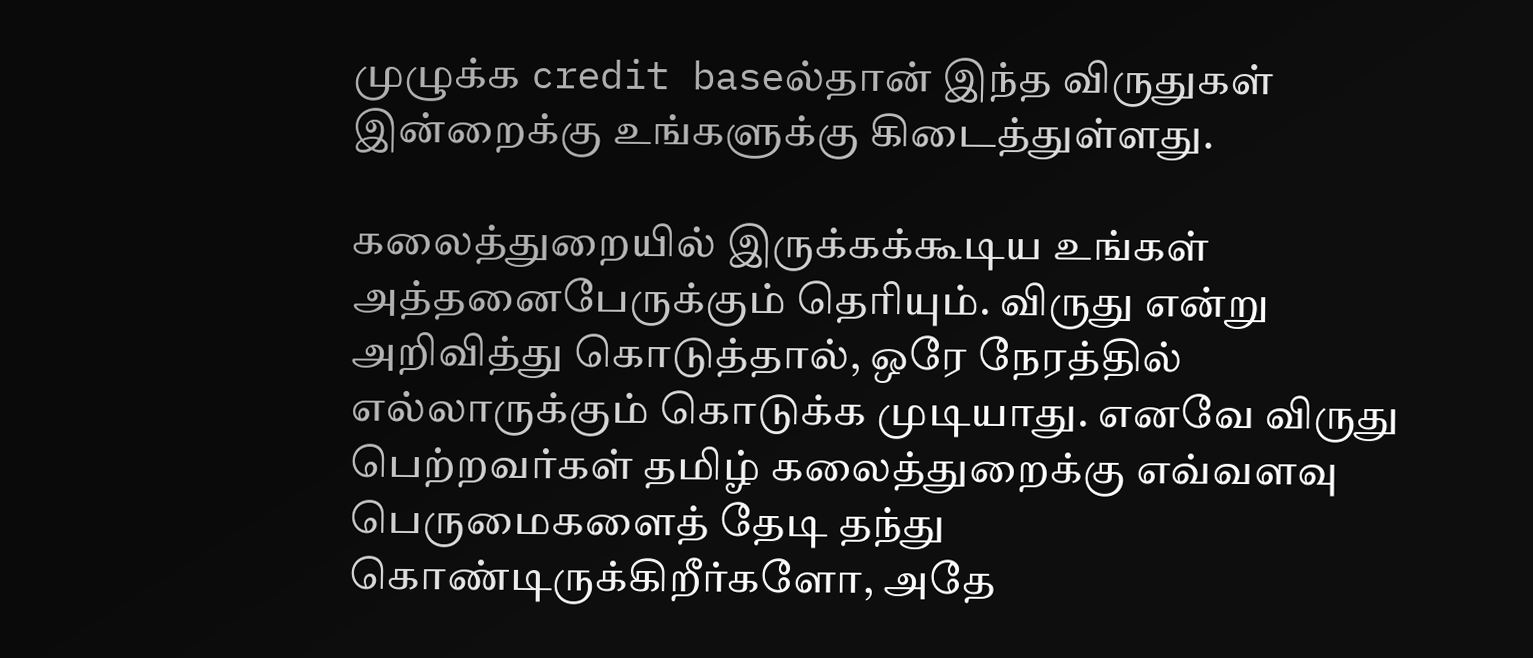முழுக்க credit baseல்தான் இந்த விருதுகள் இன்றைக்கு உங்களுக்கு கிடைத்துள்ளது.

கலைத்துறையில் இருக்கக்கூடிய உங்கள் அத்தனைபேருக்கும் தெரியும். விருது என்று அறிவித்து கொடுத்தால், ஒரே நேரத்தில் எல்லாருக்கும் கொடுக்க முடியாது. எனவே விருது பெற்றவர்கள் தமிழ் கலைத்துறைக்கு எவ்வளவு பெருமைகளைத் தேடி தந்து கொண்டிருக்கிறீர்களோ, அதே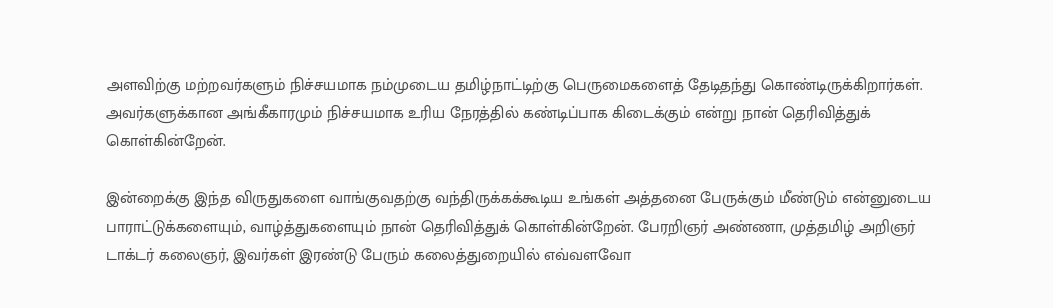அளவிற்கு மற்றவர்களும் நிச்சயமாக நம்முடைய தமிழ்நாட்டிற்கு பெருமைகளைத் தேடிதந்து கொண்டிருக்கிறார்கள். அவர்களுக்கான அங்கீகாரமும் நிச்சயமாக உரிய நேரத்தில் கண்டிப்பாக கிடைக்கும் என்று நான் தெரிவித்துக் கொள்கின்றேன்.

இன்றைக்கு இந்த விருதுகளை வாங்குவதற்கு வந்திருக்கக்கூடிய உங்கள் அத்தனை பேருக்கும் மீண்டும் என்னுடைய பாராட்டுக்களையும், வாழ்த்துகளையும் நான் தெரிவித்துக் கொள்கின்றேன். பேரறிஞர் அண்ணா, முத்தமிழ் அறிஞர் டாக்டர் கலைஞர், இவர்கள் இரண்டு பேரும் கலைத்துறையில் எவ்வளவோ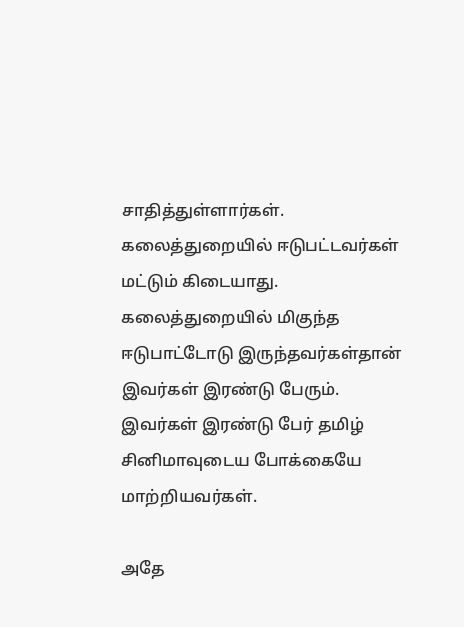சாதித்துள்ளார்கள். கலைத்துறையில் ஈடுபட்டவர்கள் மட்டும் கிடையாது. கலைத்துறையில் மிகுந்த ஈடுபாட்டோடு இருந்தவர்கள்தான் இவர்கள் இரண்டு பேரும். இவர்கள் இரண்டு பேர் தமிழ் சினிமாவுடைய போக்கையே மாற்றியவர்கள்.

அதே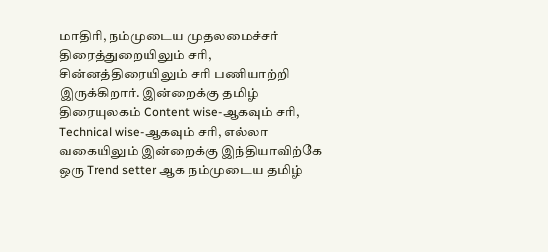மாதிரி, நம்முடைய முதலமைச்சர் திரைத்துறையிலும் சரி, சின்னத்திரையிலும் சரி பணியாற்றி இருக்கிறார். இன்றைக்கு தமிழ் திரையுலகம் Content wise-ஆகவும் சரி, Technical wise-ஆகவும் சரி, எல்லா வகையிலும் இன்றைக்கு இந்தியாவிற்கே ஒரு Trend setter ஆக நம்முடைய தமிழ்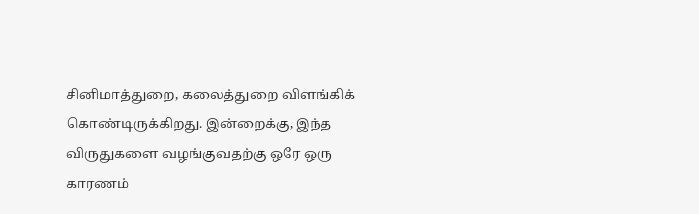சினிமாத்துறை, கலைத்துறை விளங்கிக் கொண்டிருக்கிறது. இன்றைக்கு, இந்த விருதுகளை வழங்குவதற்கு ஒரே ஒரு காரணம்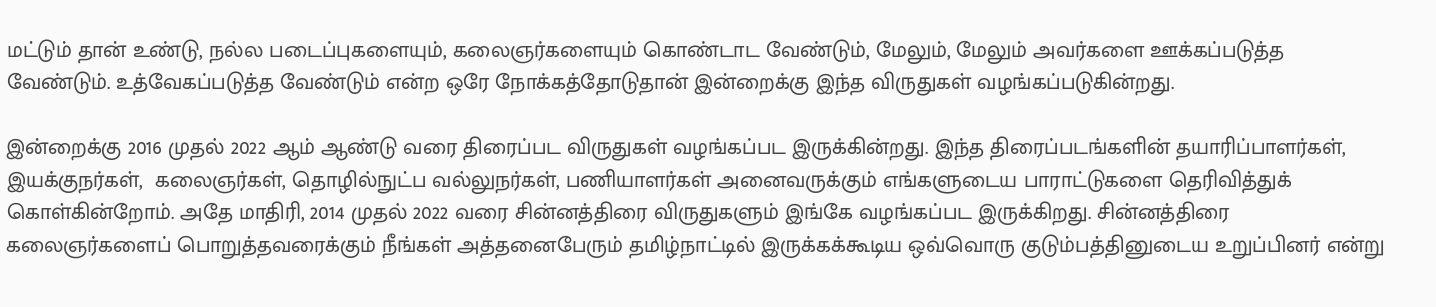மட்டும் தான் உண்டு, நல்ல படைப்புகளையும், கலைஞர்களையும் கொண்டாட வேண்டும், மேலும், மேலும் அவர்களை ஊக்கப்படுத்த வேண்டும். உத்வேகப்படுத்த வேண்டும் என்ற ஒரே நோக்கத்தோடுதான் இன்றைக்கு இந்த விருதுகள் வழங்கப்படுகின்றது.

இன்றைக்கு 2016 முதல் 2022 ஆம் ஆண்டு வரை திரைப்பட விருதுகள் வழங்கப்பட இருக்கின்றது. இந்த திரைப்படங்களின் தயாரிப்பாளர்கள், இயக்குநர்கள்,  கலைஞர்கள், தொழில்நுட்ப வல்லுநர்கள், பணியாளர்கள் அனைவருக்கும் எங்களுடைய பாராட்டுகளை தெரிவித்துக் கொள்கின்றோம். அதே மாதிரி, 2014 முதல் 2022 வரை சின்னத்திரை விருதுகளும் இங்கே வழங்கப்பட இருக்கிறது. சின்னத்திரை கலைஞர்களைப் பொறுத்தவரைக்கும் நீங்கள் அத்தனைபேரும் தமிழ்நாட்டில் இருக்கக்கூடிய ஒவ்வொரு குடும்பத்தினுடைய உறுப்பினர் என்று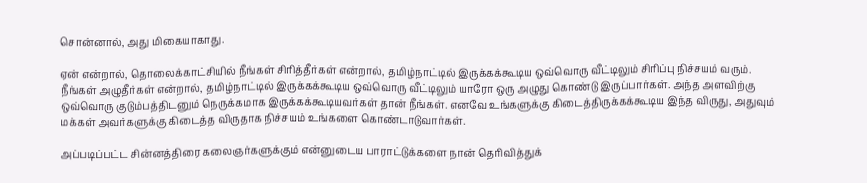சொன்னால், அது மிகையாகாது.

ஏன் என்றால், தொலைக்காட்சியில் நீங்கள் சிரித்தீர்கள் என்றால், தமிழ்நாட்டில் இருக்கக்கூடிய ஒவ்வொரு வீட்டிலும் சிரிப்பு நிச்சயம் வரும். நீங்கள் அழுதீர்கள் என்றால், தமிழ்நாட்டில் இருக்கக்கூடிய ஒவ்வொரு வீட்டிலும் யாரோ ஒரு அழுது கொண்டு இருப்பார்கள். அந்த அளவிற்கு ஒவ்வொரு குடும்பத்திடனும் நெருக்கமாக இருக்கக்கூடியவர்கள் தான் நீங்கள். எனவே உங்களுக்கு கிடைத்திருக்கக்கூடிய இந்த விருது, அதுவும் மக்கள் அவர்களுக்கு கிடைத்த விருதாக நிச்சயம் உங்களை கொண்டாடுவார்கள்.

அப்படிப்பட்ட சின்னத்திரை கலைஞர்களுக்கும் என்னுடைய பாராட்டுக்களை நான் தெரிவித்துக்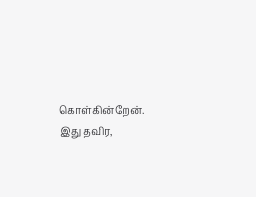கொள்கின்றேன். இது தவிர,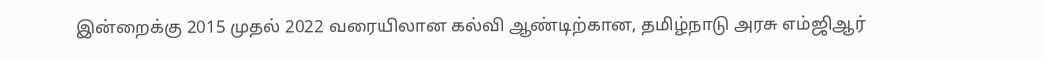இன்றைக்கு 2015 முதல் 2022 வரையிலான கல்வி ஆண்டிற்கான, தமிழ்நாடு அரசு எம்ஜிஆர்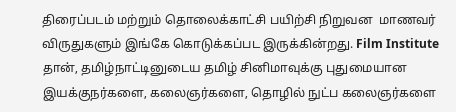திரைப்படம் மற்றும் தொலைக்காட்சி பயிற்சி நிறுவன  மாணவர் விருதுகளும் இங்கே கொடுக்கப்பட இருக்கின்றது. Film Institute தான், தமிழ்நாட்டினுடைய தமிழ் சினிமாவுக்கு புதுமையான இயக்குநர்களை, கலைஞர்களை, தொழில் நுட்ப கலைஞர்களை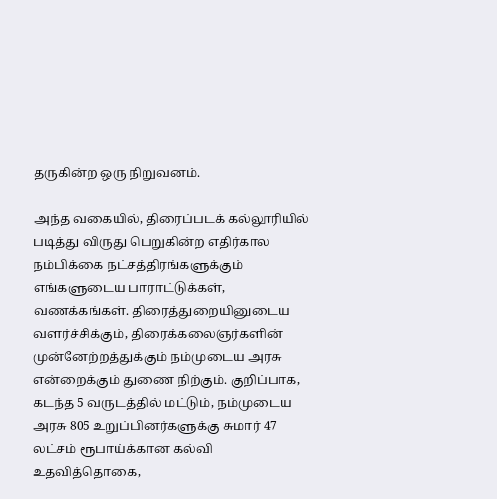தருகின்ற ஒரு நிறுவனம்.

அந்த வகையில், திரைப்படக் கல்லூரியில் படித்து விருது பெறுகின்ற எதிர்கால நம்பிக்கை நட்சத்திரங்களுக்கும் எங்களுடைய பாராட்டுக்கள், வணக்கங்கள். திரைத்துறையினுடைய வளர்ச்சிக்கும், திரைக்கலைஞர்களின் முன்னேற்றத்துக்கும் நம்முடைய அரசு என்றைக்கும் துணை நிற்கும். குறிப்பாக, கடந்த 5 வருடத்தில் மட்டும், நம்முடைய அரசு 805 உறுப்பினர்களுக்கு சுமார் 47 லட்சம் ரூபாய்க்கான கல்வி உதவித்தொகை,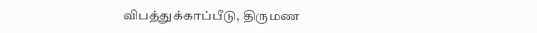விபத்துக்காப்பீடு, திருமண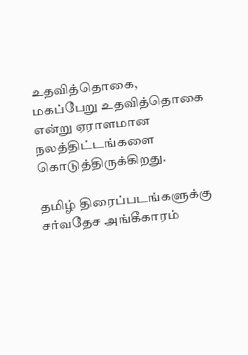உதவித்தொகை, மகப்பேறு உதவித்தொகை என்று ஏராளமான நலத்திட்டங்களை கொடுத்திருக்கிறது.

தமிழ் திரைப்படங்களுக்கு சர்வதேச அங்கீகாரம்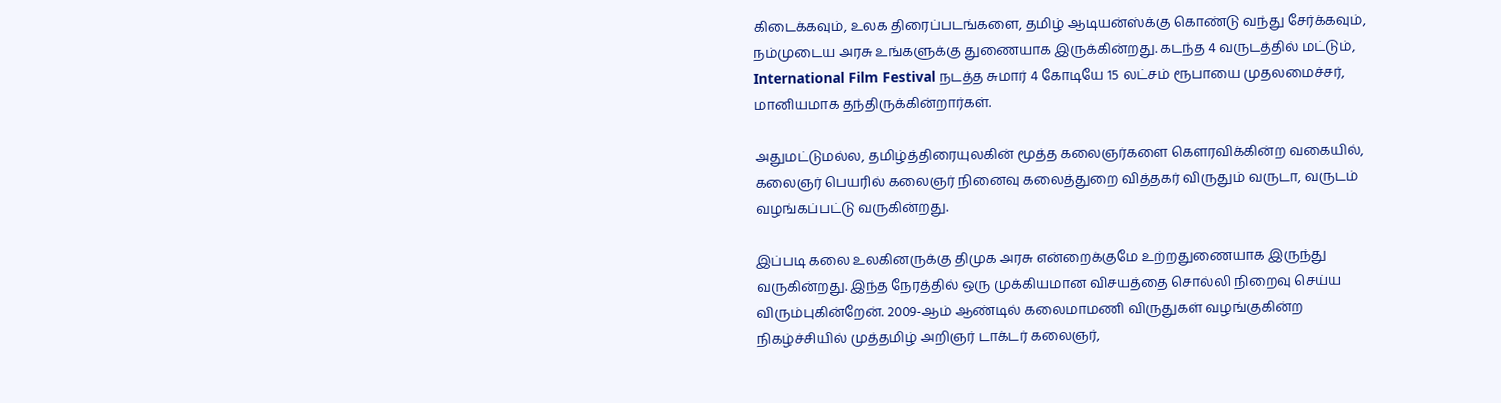கிடைக்கவும், உலக திரைப்படங்களை, தமிழ் ஆடியன்ஸ்க்கு கொண்டு வந்து சேர்க்கவும், நம்முடைய அரசு உங்களுக்கு துணையாக இருக்கின்றது. கடந்த 4 வருடத்தில் மட்டும், International Film Festival நடத்த சுமார் 4 கோடியே 15 லட்சம் ரூபாயை முதலமைச்சர், மானியமாக தந்திருக்கின்றார்கள்.

அதுமட்டுமல்ல, தமிழ்த்திரையுலகின் மூத்த கலைஞர்களை கௌரவிக்கின்ற வகையில், கலைஞர் பெயரில் கலைஞர் நினைவு கலைத்துறை வித்தகர் விருதும் வருடா, வருடம் வழங்கப்பட்டு வருகின்றது.

இப்படி கலை உலகினருக்கு திமுக அரசு என்றைக்குமே உற்றதுணையாக இருந்து வருகின்றது. இந்த நேரத்தில் ஒரு முக்கியமான விசயத்தை சொல்லி நிறைவு செய்ய விரும்புகின்றேன். 2009-ஆம் ஆண்டில் கலைமாமணி விருதுகள் வழங்குகின்ற நிகழ்ச்சியில் முத்தமிழ் அறிஞர் டாக்டர் கலைஞர்,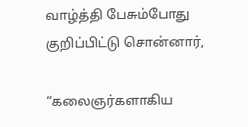வாழ்த்தி பேசும்போது குறிப்பிட்டு சொன்னார்,

“கலைஞர்களாகிய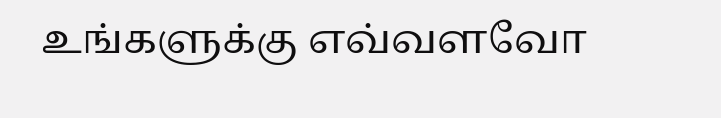உங்களுக்கு எவ்வளவோ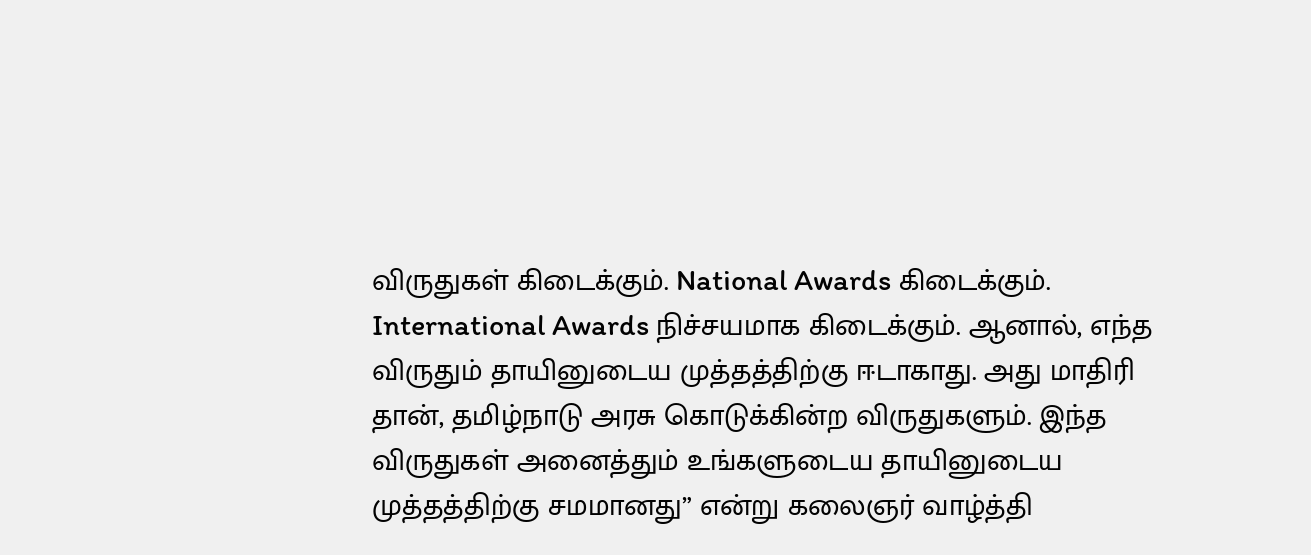விருதுகள் கிடைக்கும். National Awards கிடைக்கும். International Awards நிச்சயமாக கிடைக்கும். ஆனால், எந்த விருதும் தாயினுடைய முத்தத்திற்கு ஈடாகாது. அது மாதிரி தான், தமிழ்நாடு அரசு கொடுக்கின்ற விருதுகளும். இந்த விருதுகள் அனைத்தும் உங்களுடைய தாயினுடைய முத்தத்திற்கு சமமானது” என்று கலைஞர் வாழ்த்தி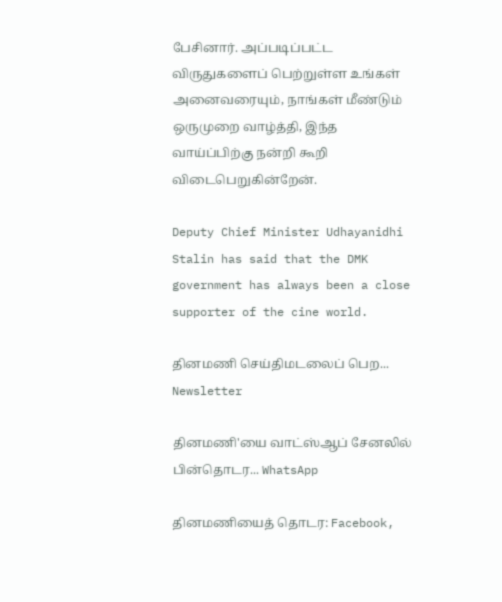பேசினார். அப்படிப்பட்ட விருதுகளைப் பெற்றுள்ள உங்கள் அனைவரையும், நாங்கள் மீண்டும் ஒருமுறை வாழ்த்தி, இந்த வாய்ப்பிற்கு நன்றி கூறி விடைபெறுகின்றேன்.

Deputy Chief Minister Udhayanidhi Stalin has said that the DMK government has always been a close supporter of the cine world.

தினமணி செய்திமடலைப் பெற... Newsletter

தினமணி'யை வாட்ஸ்ஆப் சேனலில் பின்தொடர... WhatsApp

தினமணியைத் தொடர: Facebook,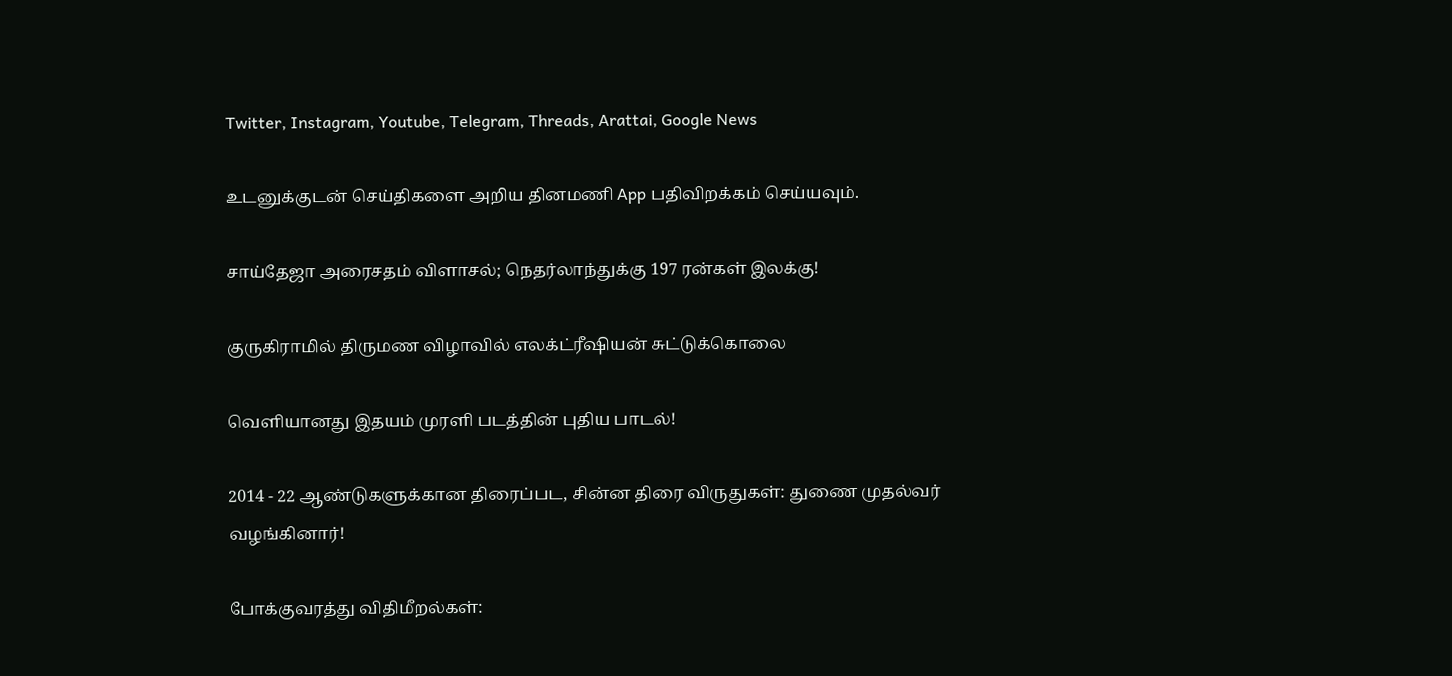Twitter, Instagram, Youtube, Telegram, Threads, Arattai, Google News

உடனுக்குடன் செய்திகளை அறிய தினமணி App பதிவிறக்கம் செய்யவும்.

சாய்தேஜா அரைசதம் விளாசல்; நெதர்லாந்துக்கு 197 ரன்கள் இலக்கு!

குருகிராமில் திருமண விழாவில் எலக்ட்ரீஷியன் சுட்டுக்கொலை

வெளியானது இதயம் முரளி படத்தின் புதிய பாடல்!

2014 - 22 ஆண்டுகளுக்கான திரைப்பட, சின்ன திரை விருதுகள்: துணை முதல்வர் வழங்கினார்!

போக்குவரத்து விதிமீறல்கள்: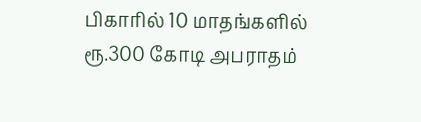பிகாரில் 10 மாதங்களில் ரூ.300 கோடி அபராதம்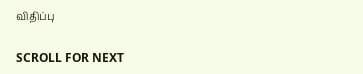விதிப்பு

SCROLL FOR NEXT